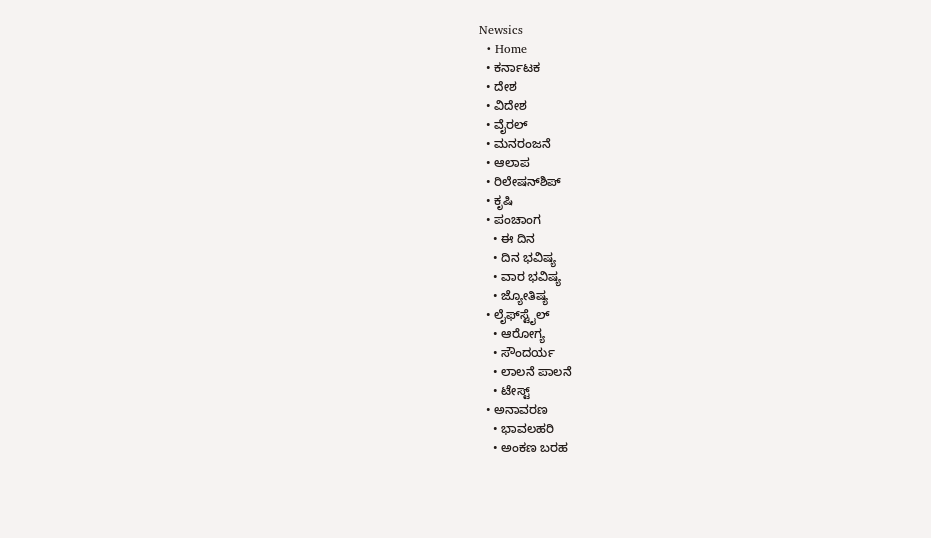Newsics
  • Home
  • ಕರ್ನಾಟಕ
  • ದೇಶ
  • ವಿದೇಶ
  • ವೈರಲ್
  • ಮನರಂಜನೆ
  • ಆಲಾಪ
  • ರಿಲೇಷನ್‌ಶಿಪ್
  • ಕೃಷಿ
  • ಪಂಚಾಂಗ
    • ಈ ದಿನ
    • ದಿನ ಭವಿಷ್ಯ
    • ವಾರ ಭವಿಷ್ಯ
    • ಜ್ಯೋತಿಷ್ಯ
  • ಲೈಫ್‌ಸ್ಟೈಲ್
    • ಆರೋಗ್ಯ
    • ಸೌಂದರ್ಯ
    • ಲಾಲನೆ ಪಾಲನೆ
    • ಟೇಸ್ಟ್
  • ಅನಾವರಣ
    • ಭಾವಲಹರಿ
    • ಅಂಕಣ ಬರಹ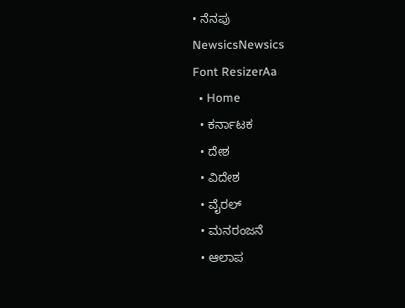• ನೆನಪು
NewsicsNewsics
Font ResizerAa
  • Home
  • ಕರ್ನಾಟಕ
  • ದೇಶ
  • ವಿದೇಶ
  • ವೈರಲ್
  • ಮನರಂಜನೆ
  • ಆಲಾಪ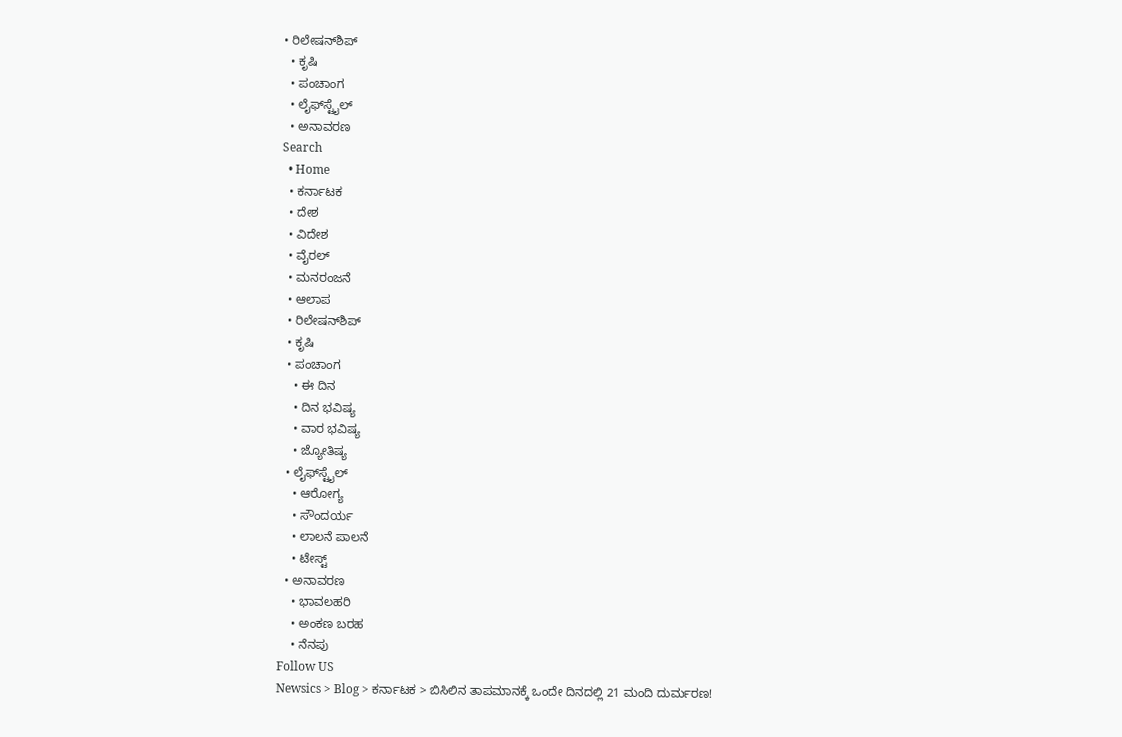• ರಿಲೇಷನ್‌ಶಿಪ್
  • ಕೃಷಿ
  • ಪಂಚಾಂಗ
  • ಲೈಫ್‌ಸ್ಟೈಲ್
  • ಅನಾವರಣ
Search
  • Home
  • ಕರ್ನಾಟಕ
  • ದೇಶ
  • ವಿದೇಶ
  • ವೈರಲ್
  • ಮನರಂಜನೆ
  • ಆಲಾಪ
  • ರಿಲೇಷನ್‌ಶಿಪ್
  • ಕೃಷಿ
  • ಪಂಚಾಂಗ
    • ಈ ದಿನ
    • ದಿನ ಭವಿಷ್ಯ
    • ವಾರ ಭವಿಷ್ಯ
    • ಜ್ಯೋತಿಷ್ಯ
  • ಲೈಫ್‌ಸ್ಟೈಲ್
    • ಆರೋಗ್ಯ
    • ಸೌಂದರ್ಯ
    • ಲಾಲನೆ ಪಾಲನೆ
    • ಟೇಸ್ಟ್
  • ಅನಾವರಣ
    • ಭಾವಲಹರಿ
    • ಅಂಕಣ ಬರಹ
    • ನೆನಪು
Follow US
Newsics > Blog > ಕರ್ನಾಟಕ > ಬಿಸಿಲಿನ ತಾಪಮಾನಕ್ಕೆ ಒಂದೇ ದಿನದಲ್ಲಿ 21 ಮಂದಿ ದುರ್ಮರಣ!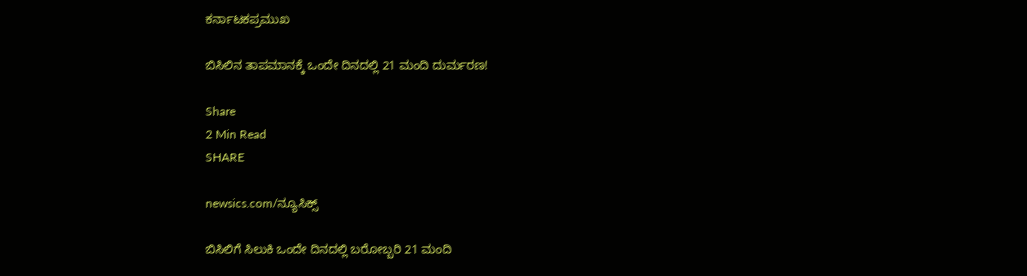ಕರ್ನಾಟಕಪ್ರಮುಖ

ಬಿಸಿಲಿನ ತಾಪಮಾನಕ್ಕೆ ಒಂದೇ ದಿನದಲ್ಲಿ 21 ಮಂದಿ ದುರ್ಮರಣ!

Share
2 Min Read
SHARE

newsics.com/ನ್ಯೂಸಿಕ್ಸ್

ಬಿಸಿಲಿಗೆ ಸಿಲುಕಿ ಒಂದೇ ದಿನದಲ್ಲಿ ಬರೋಬ್ಬರಿ 21 ಮಂದಿ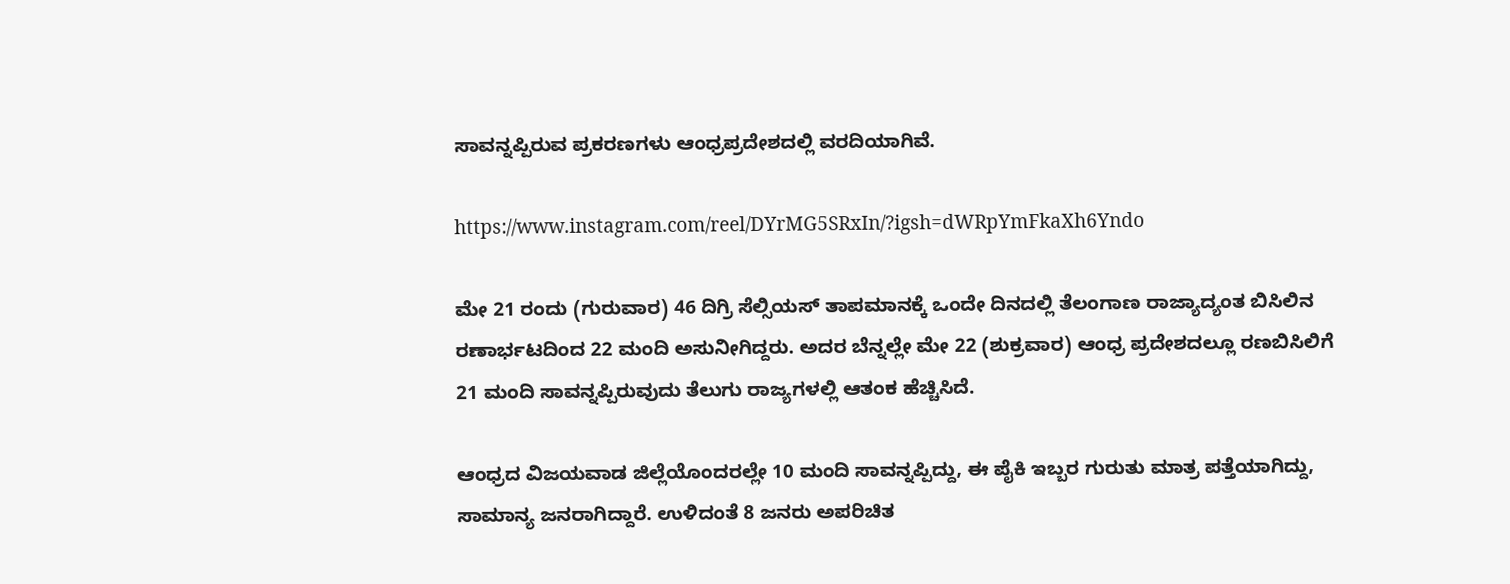ಸಾವನ್ನಪ್ಪಿರುವ ಪ್ರಕರಣಗಳು ಆಂಧ್ರಪ್ರದೇಶದಲ್ಲಿ ವರದಿಯಾಗಿವೆ.

https://www.instagram.com/reel/DYrMG5SRxIn/?igsh=dWRpYmFkaXh6Yndo

ಮೇ 21 ರಂದು (ಗುರುವಾರ) 46 ದಿಗ್ರಿ ಸೆಲ್ಸಿಯಸ್ ತಾಪಮಾನಕ್ಕೆ ಒಂದೇ ದಿನದಲ್ಲಿ ತೆಲಂಗಾಣ ರಾಜ್ಯಾದ್ಯಂತ ಬಿಸಿಲಿನ ರಣಾರ್ಭಟದಿಂದ 22 ಮಂದಿ ಅಸುನೀಗಿದ್ದರು. ಅದರ ಬೆನ್ನಲ್ಲೇ ಮೇ 22 (ಶುಕ್ರವಾರ) ಆಂಧ್ರ ಪ್ರದೇಶದಲ್ಲೂ ರಣಬಿಸಿಲಿಗೆ 21 ಮಂದಿ ಸಾವನ್ನಪ್ಪಿರುವುದು ತೆಲುಗು ರಾಜ್ಯಗಳಲ್ಲಿ ಆತಂಕ ಹೆಚ್ಚಿಸಿದೆ.

ಆಂಧ್ರದ ವಿಜಯವಾಡ ಜಿಲ್ಲೆಯೊಂದರಲ್ಲೇ 10 ಮಂದಿ ಸಾವನ್ನಪ್ಪಿದ್ದು, ಈ ಪೈಕಿ ಇಬ್ಬರ ಗುರುತು ಮಾತ್ರ ಪತ್ತೆಯಾಗಿದ್ದು, ಸಾಮಾನ್ಯ ಜನರಾಗಿದ್ದಾರೆ. ಉಳಿದಂತೆ 8 ಜನರು ಅಪರಿಚಿತ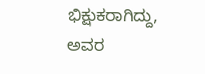ಭಿಕ್ಷುಕರಾಗಿದ್ದು, ಅವರ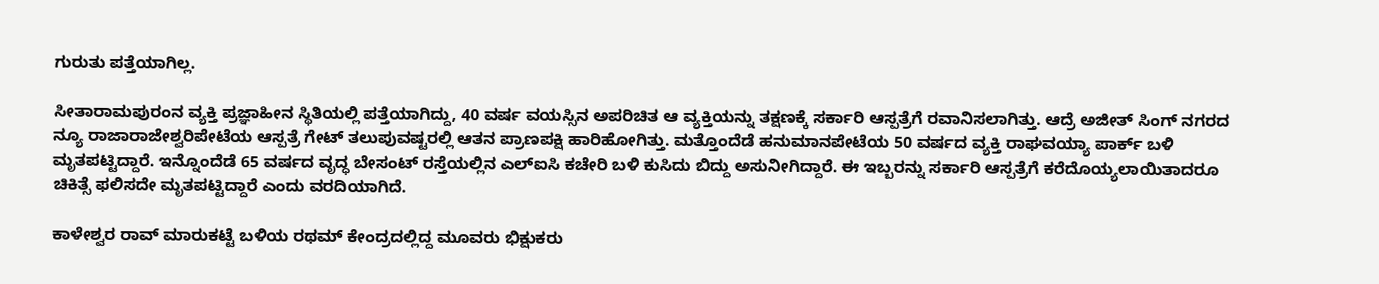ಗುರುತು ಪತ್ತೆಯಾಗಿಲ್ಲ.

ಸೀತಾರಾಮಪುರಂನ ವ್ಯಕ್ತಿ ಪ್ರಜ್ಞಾಹೀನ ಸ್ಥಿತಿಯಲ್ಲಿ ಪತ್ತೆಯಾಗಿದ್ದು, 40 ವರ್ಷ ವಯಸ್ಸಿನ ಅಪರಿಚಿತ ಆ ವ್ಯಕ್ತಿಯನ್ನು ತಕ್ಷಣಕ್ಕೆ ಸರ್ಕಾರಿ ಆಸ್ಪತ್ರೆಗೆ ರವಾನಿಸಲಾಗಿತ್ತು. ಆದ್ರೆ ಅಜೀತ್ ಸಿಂಗ್ ನಗರದ ನ್ಯೂ ರಾಜಾರಾಜೇಶ್ವರಿಪೇಟೆಯ ಆಸ್ಪತ್ರೆ ಗೇಟ್ ತಲುಪುವಷ್ಟರಲ್ಲಿ ಆತನ ಪ್ರಾಣಪಕ್ಷಿ ಹಾರಿಹೋಗಿತ್ತು. ಮತ್ತೊಂದೆಡೆ ಹನುಮಾನಪೇಟೆಯ 50 ವರ್ಷದ ವ್ಯಕ್ತಿ ರಾಘವಯ್ಯಾ ಪಾರ್ಕ್ ಬಳಿ ಮೃತಪಟ್ಟಿದ್ದಾರೆ. ಇನ್ನೊಂದೆಡೆ 65 ವರ್ಷದ ವೃದ್ಧ ಬೇಸಂಟ್ ರಸ್ತೆಯಲ್ಲಿನ ಎಲ್ಐಸಿ ಕಚೇರಿ ಬಳಿ ಕುಸಿದು ಬಿದ್ದು ಅಸುನೀಗಿದ್ದಾರೆ. ಈ ಇಬ್ಬರನ್ನು ಸರ್ಕಾರಿ ಆಸ್ಪತ್ರೆಗೆ ಕರೆದೊಯ್ಯಲಾಯಿತಾದರೂ ಚಿಕಿತ್ಸೆ ಫಲಿಸದೇ ಮೃತಪಟ್ಟಿದ್ದಾರೆ ಎಂದು ವರದಿಯಾಗಿದೆ.

ಕಾಳೇಶ್ವರ ರಾವ್ ಮಾರುಕಟ್ಟೆ ಬಳಿಯ ರಥಮ್ ಕೇಂದ್ರದಲ್ಲಿದ್ದ ಮೂವರು ಭಿಕ್ಷುಕರು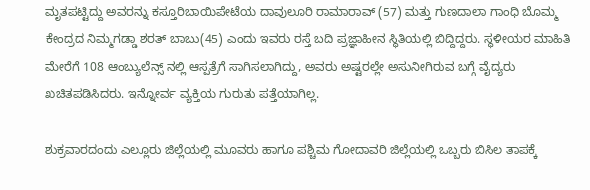ಮೃತಪಟ್ಟಿದ್ದು ಅವರನ್ನು ಕಸ್ತೂರಿಬಾಯಿಪೇಟೆಯ ದಾವುಲೂರಿ ರಾಮಾರಾವ್ (57) ಮತ್ತು ಗುಣದಾಲಾ ಗಾಂಧಿ ಬೊಮ್ಮ ಕೇಂದ್ರದ ನಿಮ್ಮಗಡ್ಡಾ ಶರತ್ ಬಾಬು(45) ಎಂದು ಇವರು ರಸ್ತೆ ಬದಿ ಪ್ರಜ್ಞಾಹೀನ ಸ್ಥಿತಿಯಲ್ಲಿ ಬಿದ್ದಿದ್ದರು. ಸ್ಥಳೀಯರ ಮಾಹಿತಿ ಮೇರೆಗೆ 108 ಆಂಬ್ಯುಲೆನ್ಸ್ ನಲ್ಲಿ ಆಸ್ಪತ್ರೆಗೆ ಸಾಗಿಸಲಾಗಿದ್ದು, ಅವರು ಅಷ್ಟರಲ್ಲೇ ಅಸುನೀಗಿರುವ ಬಗ್ಗೆ ವೈದ್ಯರು ಖಚಿತಪಡಿಸಿದರು. ಇನ್ನೋರ್ವ ವ್ಯಕ್ತಿಯ ಗುರುತು ಪತ್ತೆಯಾಗಿಲ್ಲ.

ಶುಕ್ರವಾರದಂದು ಎಲ್ಲೂರು ಜಿಲ್ಲೆಯಲ್ಲಿ ಮೂವರು ಹಾಗೂ ಪಶ್ಚಿಮ ಗೋದಾವರಿ ಜಿಲ್ಲೆಯಲ್ಲಿ ಒಬ್ಬರು ಬಿಸಿಲ ತಾಪಕ್ಕೆ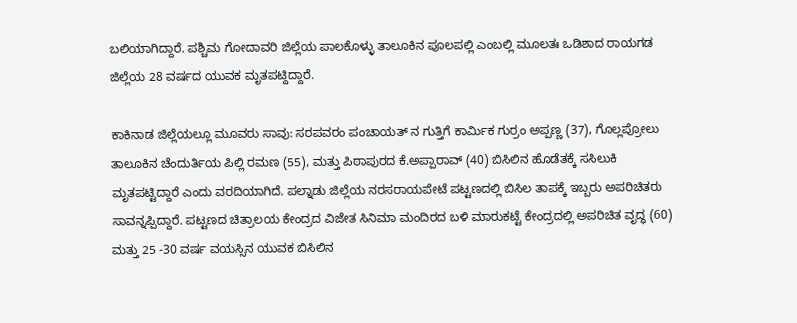ಬಲಿಯಾಗಿದ್ದಾರೆ. ಪಶ್ಚಿಮ ಗೋದಾವರಿ ಜಿಲ್ಲೆಯ ಪಾಲಕೊಳ್ಳು ತಾಲೂಕಿನ ಪೂಲಪಲ್ಲಿ ಎಂಬಲ್ಲಿ ಮೂಲತಃ ಒಡಿಶಾದ ರಾಯಗಡ ಜಿಲ್ಲೆಯ 28 ವರ್ಷದ ಯುವಕ ಮೃತಪಟ್ದಿದ್ದಾರೆ.

ಕಾಕಿನಾಡ ಜಿಲ್ಲೆಯಲ್ಲೂ ಮೂವರು ಸಾವು: ಸರಪವರಂ ಪಂಚಾಯತ್ ನ ಗುತ್ತಿಗೆ ಕಾರ್ಮಿಕ ಗುರ್ರಂ ಅಪ್ಪಣ್ಣ (37), ಗೊಲ್ಲಪ್ರೋಲು ತಾಲೂಕಿನ ಚೆಂದುರ್ತಿಯ ಪಿಲ್ಲಿ ರಮಣ (55), ಮತ್ತು ಪಿಠಾಪುರದ ಕೆ.ಅಪ್ಪಾರಾವ್ (40) ಬಿಸಿಲಿನ ಹೊಡೆತಕ್ಕೆ ಸಸಿಲುಕಿ ಮೃತಪಟ್ಟಿದ್ದಾರೆ ಎಂದು ವರದಿಯಾಗಿದೆ. ಪಲ್ನಾಡು ಜಿಲ್ಲೆಯ ನರಸರಾಯಪೇಟೆ ಪಟ್ಟಣದಲ್ಲಿ ಬಿಸಿಲ ತಾಪಕ್ಕೆ ಇಬ್ಬರು ಅಪರಿಚಿತರು ಸಾವನ್ನಪ್ಪಿದ್ದಾರೆ. ಪಟ್ಟಣದ ಚಿತ್ರಾಲಯ ಕೇಂದ್ರದ ವಿಜೇತ ಸಿನಿಮಾ ಮಂದಿರದ ಬಳಿ ಮಾರುಕಟ್ಟೆ ಕೇಂದ್ರದಲ್ಲಿ ಅಪರಿಚಿತ ವೃದ್ಧ (60) ಮತ್ತು 25 -30 ವರ್ಷ ವಯಸ್ಸಿನ ಯುವಕ ಬಿಸಿಲಿನ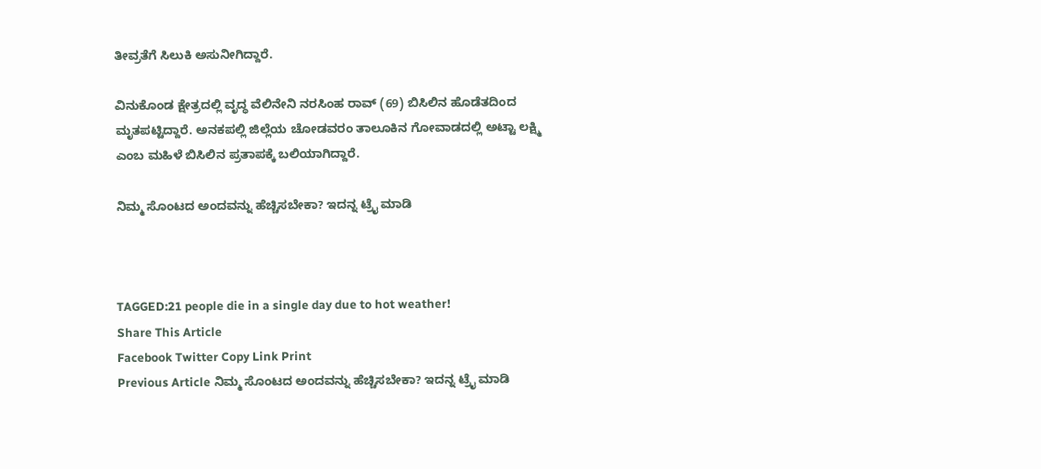ತೀವ್ರತೆಗೆ ಸಿಲುಕಿ ಅಸುನೀಗಿದ್ದಾರೆ.

ವಿನುಕೊಂಡ ಕ್ಷೇತ್ರದಲ್ಲಿ ವೃದ್ಧ ವೆಲಿನೇನಿ ನರಸಿಂಹ ರಾವ್ (69) ಬಿಸಿಲಿನ ಹೊಡೆತದಿಂದ ಮೃತಪಟ್ಟಿದ್ದಾರೆ. ಅನಕಪಲ್ಲಿ ಜಿಲ್ಲೆಯ ಚೋಡವರಂ ತಾಲೂಕಿನ ಗೋವಾಡದಲ್ಲಿ ಅಟ್ಟಾ ಲಕ್ಷ್ಮಿ ಎಂಬ ಮಹಿಳೆ ಬಿಸಿಲಿನ ಪ್ರತಾಪಕ್ಕೆ ಬಲಿಯಾಗಿದ್ದಾರೆ.

ನಿಮ್ಮ ಸೊಂಟದ ಅಂದವನ್ನು ಹೆಚ್ಚಿಸಬೇಕಾ? ಇದನ್ನ ಟ್ರೈ ಮಾಡಿ



TAGGED:21 people die in a single day due to hot weather!
Share This Article
Facebook Twitter Copy Link Print
Previous Article ನಿಮ್ಮ ಸೊಂಟದ ಅಂದವನ್ನು ಹೆಚ್ಚಿಸಬೇಕಾ? ಇದನ್ನ ಟ್ರೈ ಮಾಡಿ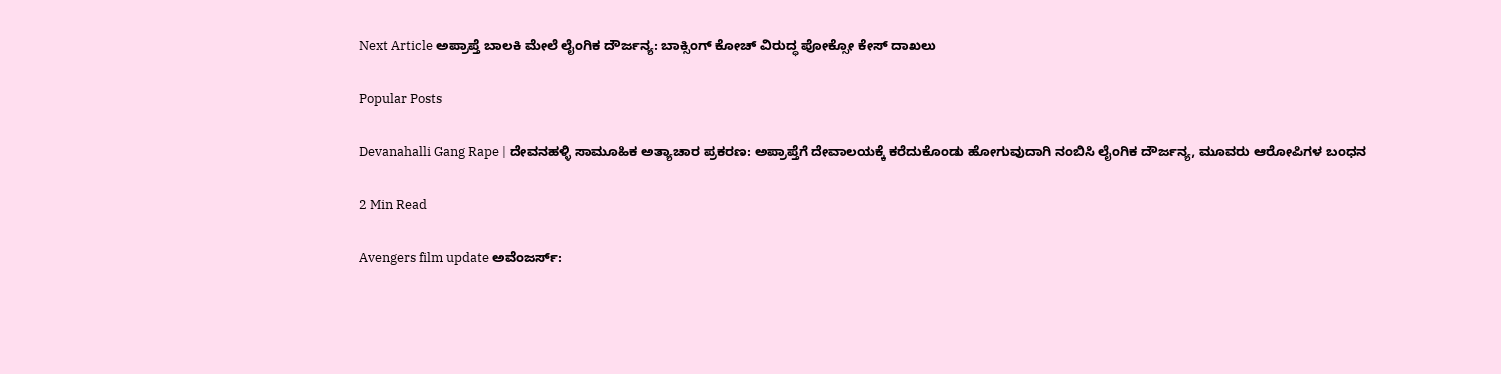Next Article ಅಪ್ರಾಪ್ತೆ ಬಾಲಕಿ ಮೇಲೆ ಲೈಂಗಿಕ ದೌರ್ಜನ್ಯ: ಬಾಕ್ಸಿಂಗ್ ಕೋಚ್ ವಿರುದ್ಧ ಪೋಕ್ಸೋ ಕೇಸ್ ದಾಖಲು

Popular Posts

Devanahalli Gang Rape | ದೇವನಹಳ್ಳಿ ಸಾಮೂಹಿಕ ಅತ್ಯಾಚಾರ ಪ್ರಕರಣ: ಅಪ್ರಾಪ್ತೆಗೆ ದೇವಾಲಯಕ್ಕೆ ಕರೆದುಕೊಂಡು ಹೋಗುವುದಾಗಿ ನಂಬಿಸಿ ಲೈಂಗಿಕ ದೌರ್ಜನ್ಯ, ಮೂವರು ಆರೋಪಿಗಳ ಬಂಧನ

2 Min Read

Avengers film update ಅವೆಂಜರ್ಸ್: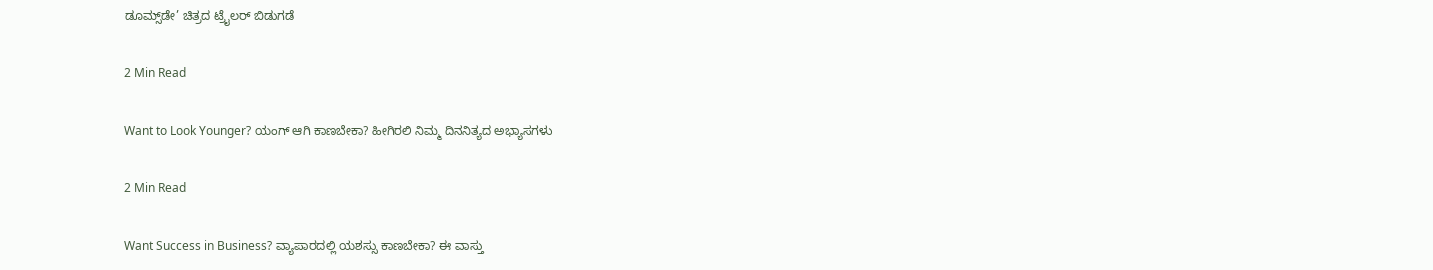ಡೂಮ್ಸ್‌ಡೇ’ ಚಿತ್ರದ ಟ್ರೈಲರ್ ಬಿಡುಗಡೆ

2 Min Read

Want to Look Younger? ಯಂಗ್‌ ಆಗಿ ಕಾಣಬೇಕಾ? ಹೀಗಿರಲಿ ನಿಮ್ಮ ದಿನನಿತ್ಯದ ಅಭ್ಯಾಸಗಳು

2 Min Read

Want Success in Business? ವ್ಯಾಪಾರದಲ್ಲಿ ಯಶಸ್ಸು ಕಾಣಬೇಕಾ? ಈ ವಾಸ್ತು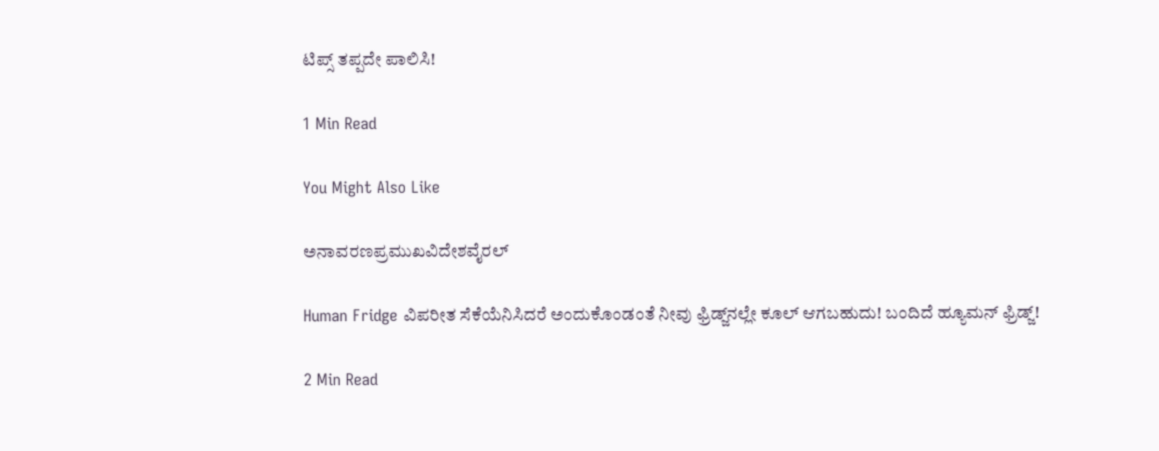ಟಿಪ್ಸ್ ತಪ್ಪದೇ ಪಾಲಿಸಿ!

1 Min Read

You Might Also Like

ಅನಾವರಣಪ್ರಮುಖವಿದೇಶವೈರಲ್

Human Fridge ವಿಪರೀತ ಸೆಕೆಯೆನಿಸಿದರೆ ಅಂದುಕೊಂಡಂತೆ ನೀವು ಫ್ರಿಡ್ಜ್‌ನಲ್ಲೇ ಕೂಲ್ ಆಗಬಹುದು! ಬಂದಿದೆ ಹ್ಯೂಮನ್ ಫ್ರಿಡ್ಜ್!

2 Min Read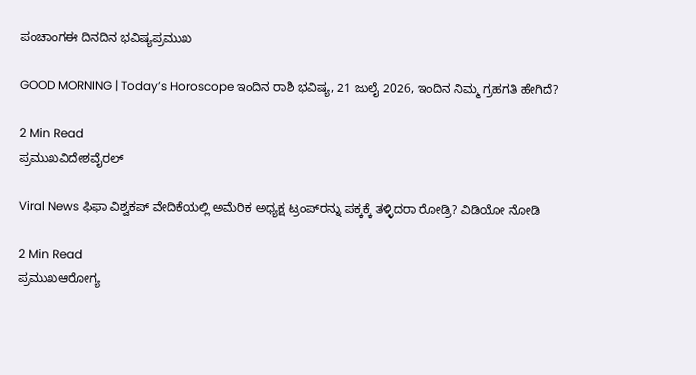ಪಂಚಾಂಗಈ ದಿನದಿನ ಭವಿಷ್ಯಪ್ರಮುಖ

GOOD MORNING | Today’s Horoscope ಇಂದಿನ ರಾಶಿ ಭವಿಷ್ಯ, 21 ಜುಲೈ 2026, ಇಂದಿನ ನಿಮ್ಮ ಗ್ರಹಗತಿ ಹೇಗಿದೆ?

2 Min Read
ಪ್ರಮುಖವಿದೇಶವೈರಲ್

Viral News ಫಿಫಾ ವಿಶ್ವಕಪ್ ವೇದಿಕೆಯಲ್ಲಿ ಅಮೆರಿಕ ಅಧ್ಯಕ್ಷ ಟ್ರಂಪ್‌ರನ್ನು ಪಕ್ಕಕ್ಕೆ ತಳ್ಳಿದರಾ ರೋಡ್ರಿ? ವಿಡಿಯೋ ನೋಡಿ

2 Min Read
ಪ್ರಮುಖಆರೋಗ್ಯ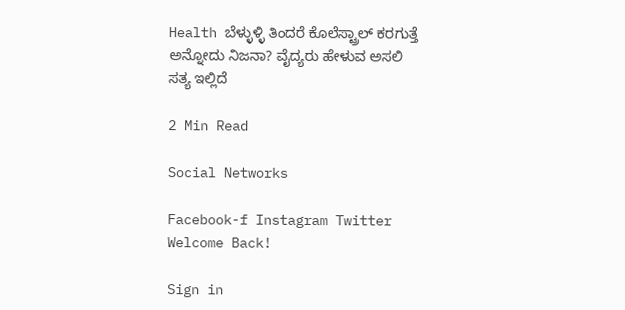Health ಬೆಳ್ಳುಳ್ಳಿ ತಿಂದರೆ ಕೊಲೆಸ್ಟ್ರಾಲ್ ಕರಗುತ್ತೆ ಅನ್ನೋದು ನಿಜನಾ? ವೈದ್ಯರು ಹೇಳುವ ಅಸಲಿ ಸತ್ಯ ಇಲ್ಲಿದೆ

2 Min Read

Social Networks

Facebook-f Instagram Twitter
Welcome Back!

Sign in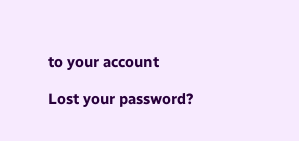to your account

Lost your password?